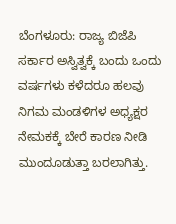ಬೆಂಗಳೂರು: ರಾಜ್ಯ ಬಿಜೆಪಿ ಸರ್ಕಾರ ಅಸ್ವಿತ್ವಕ್ಕೆ ಬಂದು ಒಂದು ವರ್ಷಗಳು ಕಳೆದರೂ ಹಲವು ನಿಗಮ ಮಂಡಳಿಗಳ ಅಧ್ಯಕ್ಷರ ನೇಮಕಕ್ಕೆ ಬೇರೆ ಕಾರಣ ನೀಡಿ ಮುಂದೂಡುತ್ತಾ ಬರಲಾಗಿತ್ತು.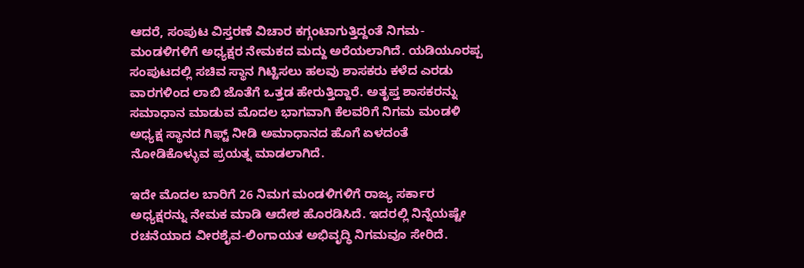ಆದರೆ, ಸಂಪುಟ ವಿಸ್ತರಣೆ ವಿಚಾರ ಕಗ್ಗಂಟಾಗುತ್ತಿದ್ದಂತೆ ನಿಗಮ-ಮಂಡಳಿಗಳಿಗೆ ಅಧ್ಯಕ್ಷರ ನೇಮಕದ ಮದ್ದು ಅರೆಯಲಾಗಿದೆ. ಯಡಿಯೂರಪ್ಪ ಸಂಪುಟದಲ್ಲಿ ಸಚಿವ ಸ್ಥಾನ ಗಿಟ್ಟಿಸಲು ಹಲವು ಶಾಸಕರು ಕಳೆದ ಎರಡು ವಾರಗಳಿಂದ ಲಾಬಿ ಜೊತೆಗೆ ಒತ್ತಡ ಹೇರುತ್ತಿದ್ದಾರೆ. ಅತೃಪ್ತ ಶಾಸಕರನ್ನು ಸಮಾಧಾನ ಮಾಡುವ ಮೊದಲ ಭಾಗವಾಗಿ ಕೆಲವರಿಗೆ ನಿಗಮ ಮಂಡಳಿ ಅಧ್ಯಕ್ಷ ಸ್ಥಾನದ ಗಿಫ್ಟ್ ನೀಡಿ ಅಮಾಧಾನದ ಹೊಗೆ ಏಳದಂತೆ ನೋಡಿಕೊಳ್ಳುವ ಪ್ರಯತ್ನ ಮಾಡಲಾಗಿದೆ.

ಇದೇ ಮೊದಲ ಬಾರಿಗೆ 26 ನಿಮಗ ಮಂಡಳಿಗಳಿಗೆ ರಾಜ್ಯ ಸರ್ಕಾರ ಅಧ್ಯಕ್ಷರನ್ನು ನೇಮಕ ಮಾಡಿ ಆದೇಶ ಹೊರಡಿಸಿದೆ. ಇದರಲ್ಲಿ ನಿನ್ನೆಯಷ್ಟೇ ರಚನೆಯಾದ ವೀರಶೈವ-ಲಿಂಗಾಯತ ಅಭಿವೃದ್ಧಿ ನಿಗಮವೂ ಸೇರಿದೆ.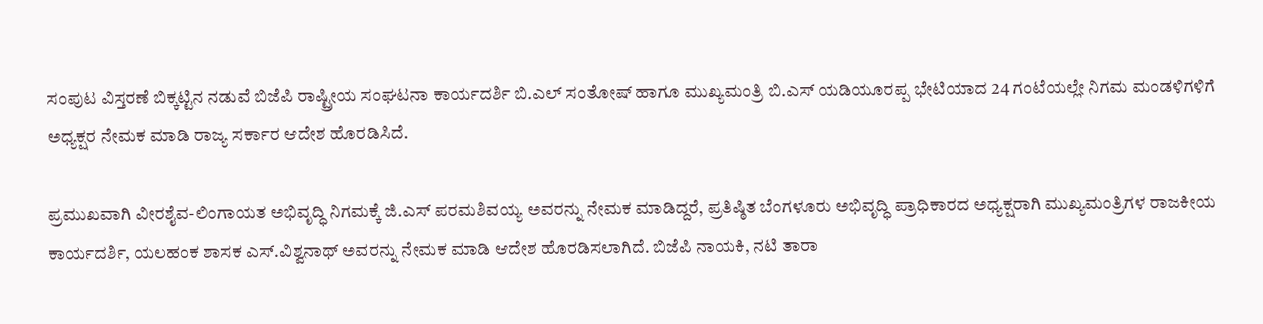ಸಂಪುಟ ವಿಸ್ತರಣೆ ಬಿಕ್ಕಟ್ಟಿನ ನಡುವೆ ಬಿಜೆಪಿ ರಾಷ್ಟ್ರೀಯ ಸಂಘಟನಾ ಕಾರ್ಯದರ್ಶಿ ಬಿ.ಎಲ್ ಸಂತೋಷ್ ಹಾಗೂ ಮುಖ್ಯಮಂತ್ರಿ ಬಿ.ಎಸ್ ಯಡಿಯೂರಪ್ಪ ಭೇಟಿಯಾದ 24 ಗಂಟೆಯಲ್ಲೇ ನಿಗಮ ಮಂಡಳಿಗಳಿಗೆ ಅಧ್ಯಕ್ಷರ ನೇಮಕ ಮಾಡಿ ರಾಜ್ಯ ಸರ್ಕಾರ ಆದೇಶ ಹೊರಡಿಸಿದೆ.

ಪ್ರಮುಖವಾಗಿ ವೀರಶೈವ-ಲಿಂಗಾಯತ ಅಭಿವೃದ್ಧಿ ನಿಗಮಕ್ಕೆ ಜಿ.ಎಸ್ ಪರಮಶಿವಯ್ಯ ಅವರನ್ನು ನೇಮಕ ಮಾಡಿದ್ದರೆ, ಪ್ರತಿಷ್ಠಿತ ಬೆಂಗಳೂರು ಅಭಿವೃದ್ಧಿ ಪ್ರಾಧಿಕಾರದ ಅಧ್ಯಕ್ಷರಾಗಿ ಮುಖ್ಯಮಂತ್ರಿಗಳ ರಾಜಕೀಯ ಕಾರ್ಯದರ್ಶಿ, ಯಲಹಂಕ ಶಾಸಕ ಎಸ್.ವಿಶ್ವನಾಥ್ ಅವರನ್ನು ನೇಮಕ ಮಾಡಿ ಆದೇಶ ಹೊರಡಿಸಲಾಗಿದೆ. ಬಿಜೆಪಿ ನಾಯಕಿ, ನಟಿ ತಾರಾ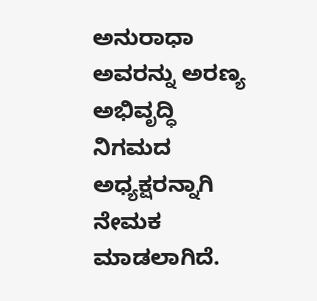ಅನುರಾಧಾ ಅವರನ್ನು ಅರಣ್ಯ ಅಭಿವೃದ್ಧಿ ನಿಗಮದ ಅಧ್ಯಕ್ಷರನ್ನಾಗಿ ನೇಮಕ ಮಾಡಲಾಗಿದೆ.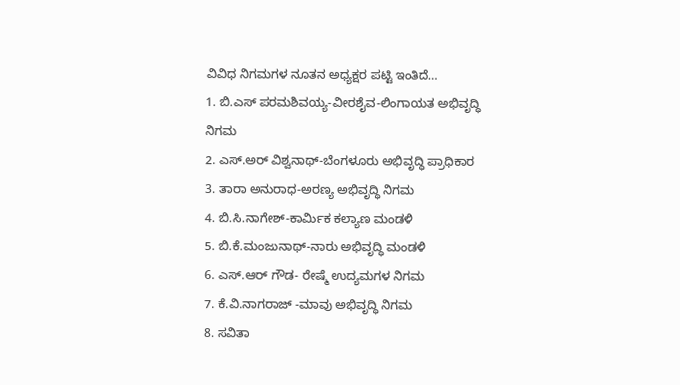ವಿವಿಧ ನಿಗಮಗಳ ನೂತನ ಅಧ್ಯಕ್ಷರ ಪಟ್ಟಿ ಇಂತಿದೆ…
1. ಬಿ.ಎಸ್ ಪರಮಶಿವಯ್ಯ-ವೀರಶೈವ-ಲಿಂಗಾಯತ ಅಭಿವೃದ್ಧಿ ನಿಗಮ
2. ಎಸ್.ಅರ್ ವಿಶ್ವನಾಥ್-ಬೆಂಗಳೂರು ಅಭಿವೃದ್ಧಿ ಪ್ರಾಧಿಕಾರ
3. ತಾರಾ ಅನುರಾಧ-ಅರಣ್ಯ ಅಭಿವೃದ್ಧಿ ನಿಗಮ
4. ಬಿ.ಸಿ.ನಾಗೇಶ್-ಕಾರ್ಮಿಕ ಕಲ್ಯಾಣ ಮಂಡಳಿ
5. ಬಿ.ಕೆ.ಮಂಜುನಾಥ್-ನಾರು ಅಭಿವೃದ್ಧಿ ಮಂಡಳಿ
6. ಎಸ್.ಆರ್ ಗೌಡ- ರೇಷ್ಮೆ ಉದ್ಯಮಗಳ ನಿಗಮ
7. ಕೆ.ವಿ.ನಾಗರಾಜ್ -ಮಾವು ಅಭಿವೃದ್ಧಿ ನಿಗಮ
8. ಸವಿತಾ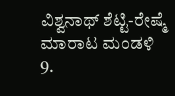ವಿಶ್ವನಾಥ್ ಶೆಟ್ಟಿ-ರೇಷ್ಮೆ ಮಾರಾಟ ಮಂಡಳಿ
9.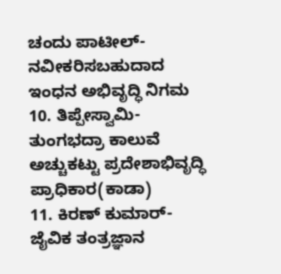ಚಂದು ಪಾಟೀಲ್-ನವೀಕರಿಸಬಹುದಾದ ಇಂಧನ ಅಭಿವೃದ್ಧಿ ನಿಗಮ
10. ತಿಪ್ಪೇಸ್ವಾಮಿ-ತುಂಗಭದ್ರಾ ಕಾಲುವೆ ಅಚ್ಚುಕಟ್ಟು ಪ್ರದೇಶಾಭಿವೃದ್ಧಿ ಪ್ರಾಧಿಕಾರ(ಕಾಡಾ)
11. ಕಿರಣ್ ಕುಮಾರ್-ಜೈವಿಕ ತಂತ್ರಜ್ಞಾನ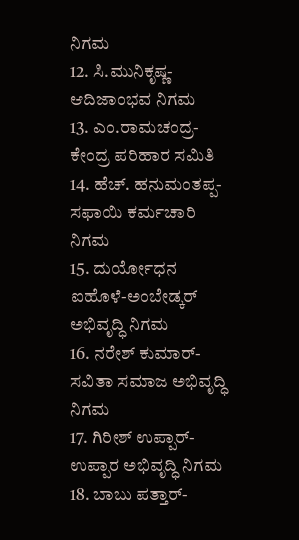ನಿಗಮ
12. ಸಿ.ಮುನಿಕೃಷ್ಣ-ಆದಿಜಾಂಭವ ನಿಗಮ
13. ಎಂ.ರಾಮಚಂದ್ರ-ಕೇಂದ್ರ ಪರಿಹಾರ ಸಮಿತಿ
14. ಹೆಚ್. ಹನುಮಂತಪ್ಪ-ಸಫಾಯಿ ಕರ್ಮಚಾರಿ ನಿಗಮ
15. ದುರ್ಯೋಧನ ಐಹೊಳೆ-ಅಂಬೇಡ್ಕರ್ ಅಭಿವೃದ್ಧಿ ನಿಗಮ
16. ನರೇಶ್ ಕುಮಾರ್-ಸವಿತಾ ಸಮಾಜ ಅಭಿವೃದ್ಧಿ ನಿಗಮ
17. ಗಿರೀಶ್ ಉಪ್ಪಾರ್-ಉಪ್ಪಾರ ಅಭಿವೃದ್ಧಿ ನಿಗಮ
18. ಬಾಬು ಪತ್ತಾರ್-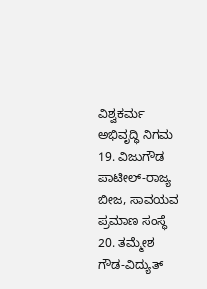ವಿಶ್ವಕರ್ಮ ಅಭಿವೃದ್ಧಿ ನಿಗಮ
19. ವಿಜುಗೌಡ ಪಾಟೀಲ್-ರಾಜ್ಯ ಬೀಜ, ಸಾವಯವ ಪ್ರಮಾಣ ಸಂಸ್ಥೆ
20. ತಮ್ಮೇಶ ಗೌಡ-ವಿದ್ಯುತ್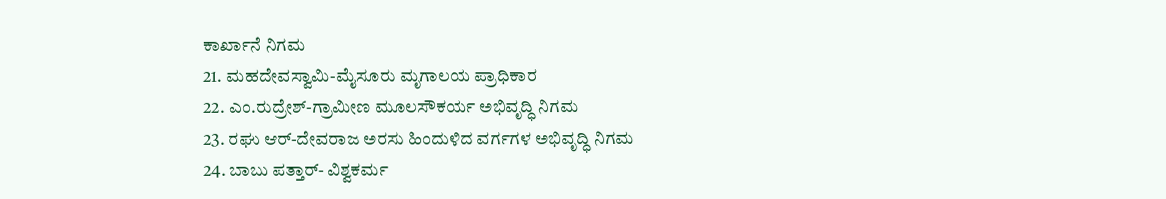ಕಾರ್ಖಾನೆ ನಿಗಮ
21. ಮಹದೇವಸ್ವಾಮಿ-ಮೈಸೂರು ಮೃಗಾಲಯ ಪ್ರಾಧಿಕಾರ
22. ಎಂ.ರುದ್ರೇಶ್-ಗ್ರಾಮೀಣ ಮೂಲಸೌಕರ್ಯ ಅಭಿವೃದ್ಧಿ ನಿಗಮ
23. ರಘು ಆರ್-ದೇವರಾಜ ಅರಸು ಹಿಂದುಳಿದ ವರ್ಗಗಳ ಅಭಿವೃದ್ಧಿ ನಿಗಮ
24. ಬಾಬು ಪತ್ತಾರ್- ವಿಶ್ವಕರ್ಮ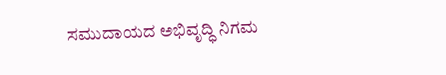ಸಮುದಾಯದ ಅಭಿವೃದ್ಧಿ ನಿಗಮ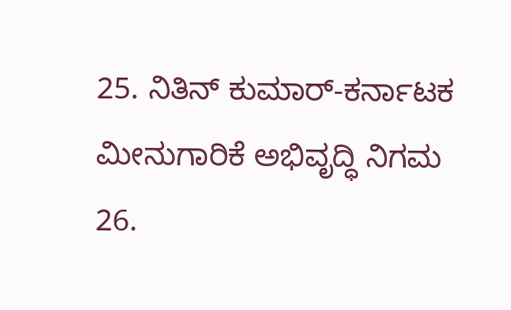25. ನಿತಿನ್ ಕುಮಾರ್-ಕರ್ನಾಟಕ ಮೀನುಗಾರಿಕೆ ಅಭಿವೃದ್ಧಿ ನಿಗಮ
26.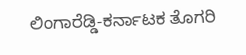ಲಿಂಗಾರೆಡ್ಡಿ-ಕರ್ನಾಟಕ ತೊಗರಿ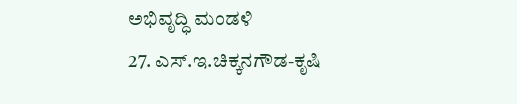ಅಭಿವೃದ್ಧಿ ಮಂಡಳಿ
27. ಎಸ್.ಇ.ಚಿಕ್ಕನಗೌಡ-ಕೃಷಿ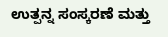ಉತ್ಪನ್ನ ಸಂಸ್ಕರಣೆ ಮತ್ತು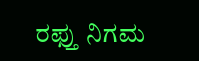ರಫ್ತು ನಿಗಮ